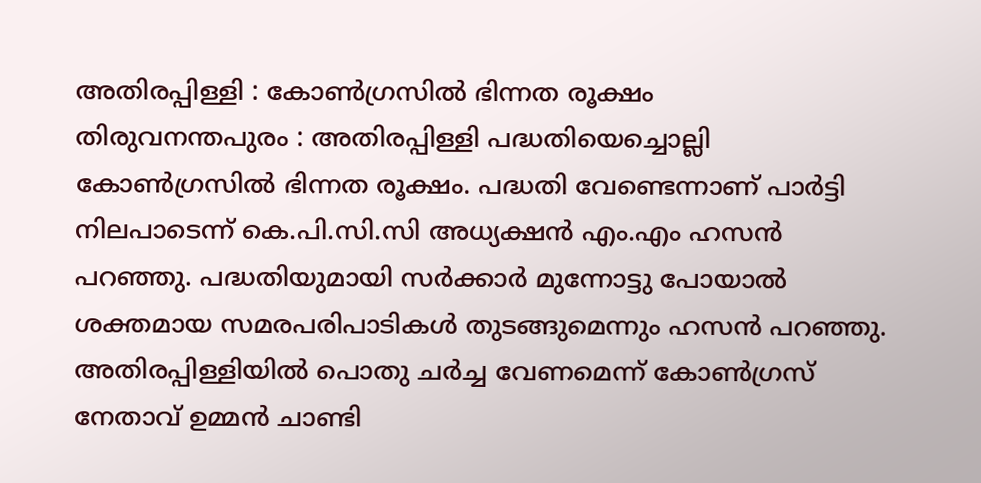അതിരപ്പിള്ളി : കോൺഗ്രസിൽ ഭിന്നത രൂക്ഷം
തിരുവനന്തപുരം : അതിരപ്പിള്ളി പദ്ധതിയെച്ചൊല്ലി കോൺഗ്രസിൽ ഭിന്നത രൂക്ഷം. പദ്ധതി വേണ്ടെന്നാണ് പാർട്ടി നിലപാടെന്ന് കെ.പി.സി.സി അധ്യക്ഷൻ എം.എം ഹസൻ പറഞ്ഞു. പദ്ധതിയുമായി സർക്കാർ മുന്നോട്ടു പോയാൽ ശക്തമായ സമരപരിപാടികൾ തുടങ്ങുമെന്നും ഹസൻ പറഞ്ഞു.
അതിരപ്പിള്ളിയിൽ പൊതു ചർച്ച വേണമെന്ന് കോൺഗ്രസ് നേതാവ് ഉമ്മൻ ചാണ്ടി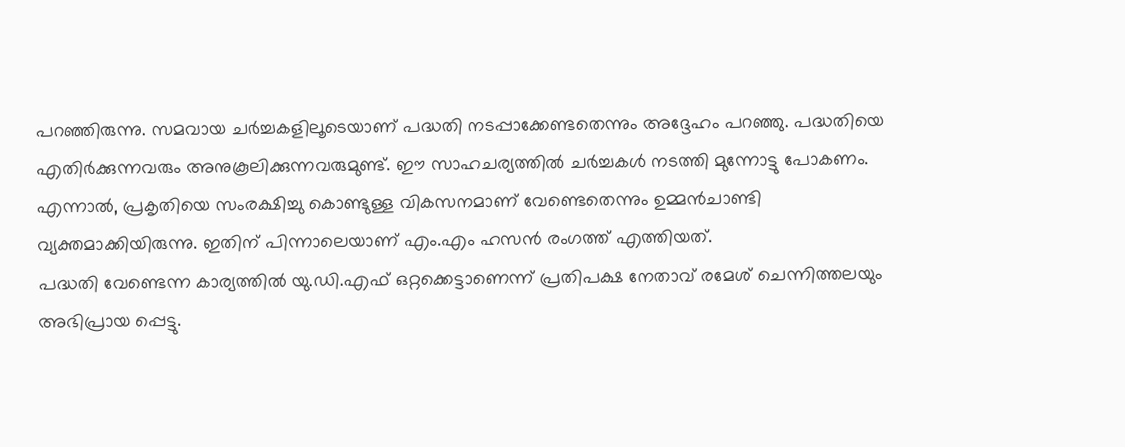പറഞ്ഞിരുന്നു. സമവായ ചർച്ചകളിലൂടെയാണ് പദ്ധതി നടപ്പാക്കേണ്ടതെന്നും അദ്ദേഹം പറഞ്ഞു. പദ്ധതിയെ എതിർക്കുന്നവരും അനുകൂലിക്കുന്നവരുമുണ്ട്. ഈ സാഹചര്യത്തിൽ ചർച്ചകൾ നടത്തി മുന്നോട്ടു പോകണം. എന്നാൽ, പ്രകൃതിയെ സംരക്ഷിച്ചു കൊണ്ടുള്ള വികസനമാണ് വേണ്ടെതെന്നും ഉമ്മൻചാണ്ടി വ്യക്തമാക്കിയിരുന്നു. ഇതിന് പിന്നാലെയാണ് എം.എം ഹസൻ രംഗത്ത് എത്തിയത്.
പദ്ധതി വേണ്ടെന്ന കാര്യത്തിൽ യു.ഡി.എഫ് ഒറ്റക്കെട്ടാണെന്ന് പ്രതിപക്ഷ നേതാവ് രമേശ് ചെന്നിത്തലയും അഭിപ്രായ പ്പെട്ടു.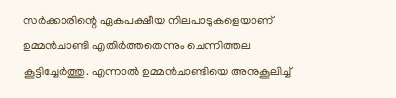സർക്കാരിന്റെ ഏകപക്ഷീയ നിലപാടുകളെയാണ് ഉമ്മൻചാണ്ടി എതിർത്തതെന്നും ചെന്നിത്തല കൂട്ടിച്ചേർത്തു. എന്നാൽ ഉമ്മൻചാണ്ടിയെ അനുകൂലിച്ച്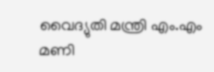വൈദ്യുതി മന്ത്രി എം.എം മണി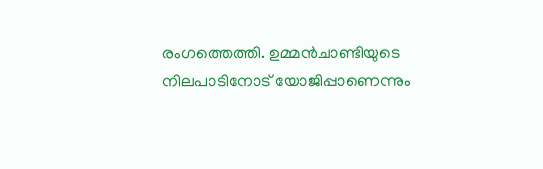രംഗത്തെത്തി. ഉമ്മൻചാണ്ടിയുടെ നിലപാടിനോട് യോജിപ്പാണെന്നും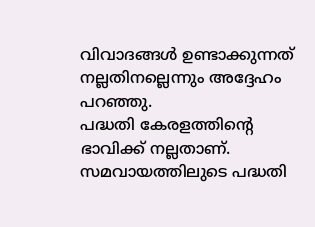വിവാദങ്ങൾ ഉണ്ടാക്കുന്നത് നല്ലതിനല്ലെന്നും അദ്ദേഹം പറഞ്ഞു.
പദ്ധതി കേരളത്തിന്റെ ഭാവിക്ക് നല്ലതാണ്. സമവായത്തിലുടെ പദ്ധതി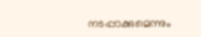നടപ്പാക്കുമെന്നും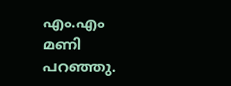എം.എം മണി പറഞ്ഞു.